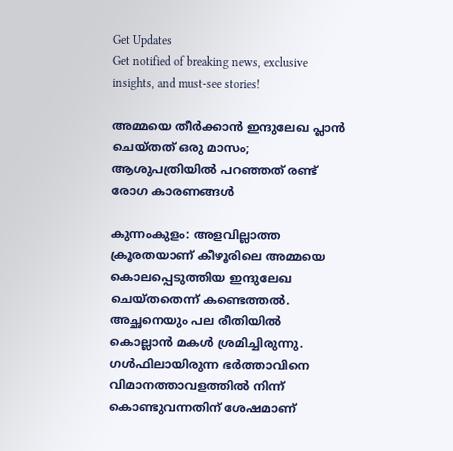Get Updates
Get notified of breaking news, exclusive insights, and must-see stories!

അമ്മയെ തീര്‍ക്കാന്‍ ഇന്ദുലേഖ പ്ലാന്‍ ചെയ്തത് ഒരു മാസം; ആശുപത്രിയില്‍ പറഞ്ഞത് രണ്ട് രോഗ കാരണങ്ങള്‍

കുന്നംകുളം: അളവില്ലാത്ത ക്രൂരതയാണ് കീഴൂരിലെ അമ്മയെ കൊലപ്പെടുത്തിയ ഇന്ദുലേഖ ചെയ്തതെന്ന് കണ്ടെത്തല്‍. അച്ഛനെയും പല രീതിയില്‍ കൊല്ലാന്‍ മകള്‍ ശ്രമിച്ചിരുന്നു. ഗള്‍ഫിലായിരുന്ന ഭര്‍ത്താവിനെ വിമാനത്താവളത്തില്‍ നിന്ന് കൊണ്ടുവന്നതിന് ശേഷമാണ്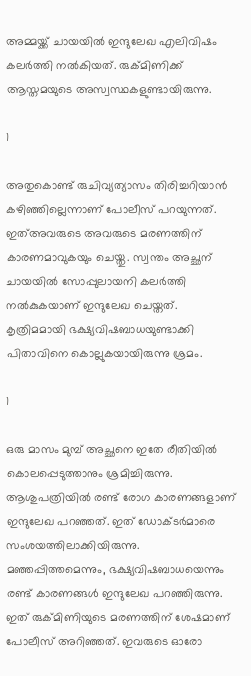അമ്മയ്ക്ക് ചായയില്‍ ഇന്ദുലേഖ എലിവിഷം കലര്‍ത്തി നല്‍കിയത്. രുക്മിണിക്ക് ആസ്തമയുടെ അസ്വസ്ഥകളുണ്ടായിരുന്നു.

1

അതുകൊണ്ട് രുചിവ്യത്യാസം തിരിച്ചറിയാന്‍ കഴിഞ്ഞില്ലെന്നാണ് പോലീസ് പറയുന്നത്. ഇത്അവരുടെ അവരുടെ മരണത്തിന് കാരണമാവുകയും ചെയ്തു. സ്വന്തം അച്ഛന് ചായയില്‍ സോപ്പുലായനി കലര്‍ത്തി നല്‍കുകയാണ് ഇന്ദുലേഖ ചെയ്തത്. കൃത്രിമമായി ഭക്ഷ്യവിഷബാധയുണ്ടാക്കി പിതാവിനെ കൊല്ലുകയായിരുന്നു ശ്രമം.

1

ഒരു മാസം മുമ്പ് അച്ഛനെ ഇതേ രീതിയില്‍ കൊലപ്പെടുത്താനും ശ്രമിച്ചിരുന്നു. ആശുപത്രിയില്‍ രണ്ട് രോഗ കാരണങ്ങളാണ് ഇന്ദുലേഖ പറഞ്ഞത്. ഇത് ഡോക്ടര്‍മാരെ സംശയത്തിലാക്കിയിരുന്നു. മഞ്ഞപ്പിത്തമെന്നും, ഭക്ഷ്യവിഷബാധയെന്നും രണ്ട് കാരണങ്ങള്‍ ഇന്ദുലേഖ പറഞ്ഞിരുന്നു. ഇത് രുക്മിണിയുടെ മരണത്തിന് ശേഷമാണ് പോലീസ് അറിഞ്ഞത്. ഇവരുടെ ഓരോ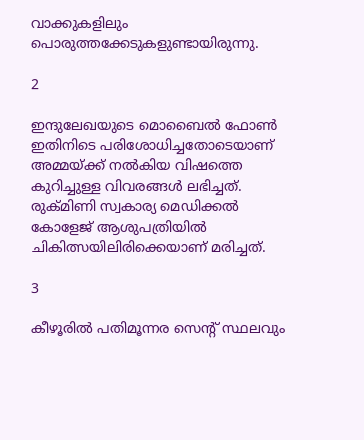വാക്കുകളിലും പൊരുത്തക്കേടുകളുണ്ടായിരുന്നു.

2

ഇന്ദുലേഖയുടെ മൊബൈല്‍ ഫോണ്‍ ഇതിനിടെ പരിശോധിച്ചതോടെയാണ് അമ്മയ്ക്ക് നല്‍കിയ വിഷത്തെ കുറിച്ചുള്ള വിവരങ്ങള്‍ ലഭിച്ചത്. രുക്മിണി സ്വകാര്യ മെഡിക്കല്‍ കോളേജ് ആശുപത്രിയില്‍ ചികിത്സയിലിരിക്കെയാണ് മരിച്ചത്.

3

കീഴൂരില്‍ പതിമൂന്നര സെന്റ് സ്ഥലവും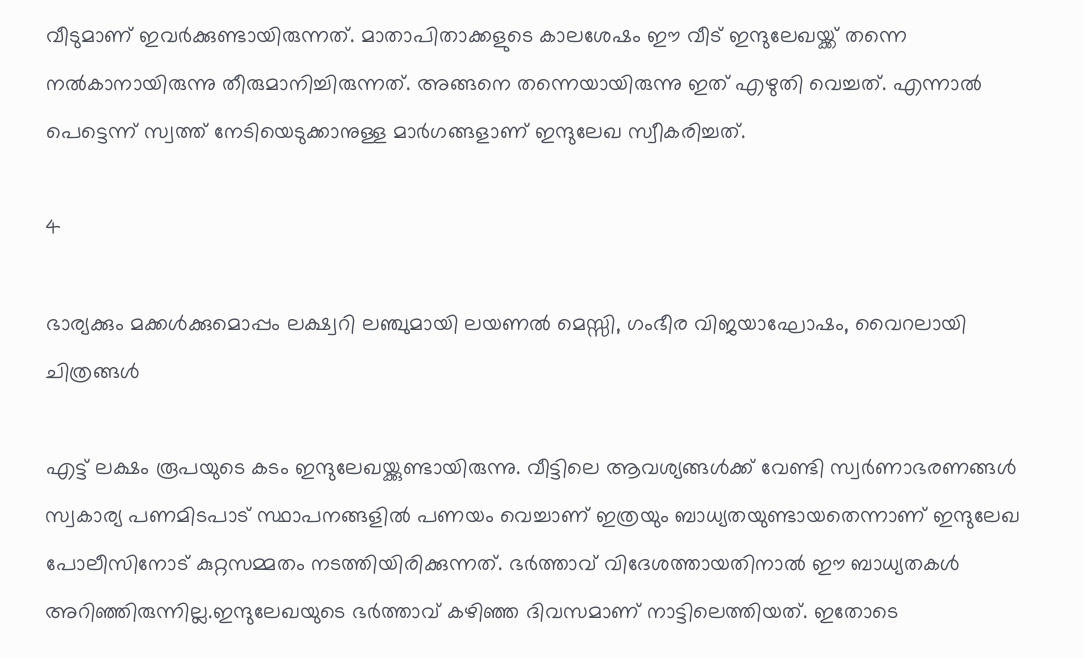വീടുമാണ് ഇവര്‍ക്കുണ്ടായിരുന്നത്. മാതാപിതാക്കളുടെ കാലശേഷം ഈ വീട് ഇന്ദുലേഖയ്ക്ക് തന്നെ നല്‍കാനായിരുന്നു തീരുമാനിച്ചിരുന്നത്. അങ്ങനെ തന്നെയായിരുന്നു ഇത് എഴുതി വെച്ചത്. എന്നാല്‍ പെട്ടെന്ന് സ്വത്ത് നേടിയെടുക്കാനുള്ള മാര്‍ഗങ്ങളാണ് ഇന്ദുലേഖ സ്വീകരിച്ചത്.

4

ഭാര്യക്കും മക്കള്‍ക്കുമൊപ്പം ലക്ഷ്വറി ലഞ്ചുമായി ലയണല്‍ മെസ്സി, ഗംഭീര വിജയാഘോഷം, വൈറലായി ചിത്രങ്ങള്‍

എട്ട് ലക്ഷം രൂപയുടെ കടം ഇന്ദുലേഖയ്ക്കുണ്ടായിരുന്നു. വീട്ടിലെ ആവശ്യങ്ങള്‍ക്ക് വേണ്ടി സ്വര്‍ണാഭരണങ്ങള്‍ സ്വകാര്യ പണമിടപാട് സ്ഥാപനങ്ങളില്‍ പണയം വെച്ചാണ് ഇത്രയും ബാധ്യതയുണ്ടായതെന്നാണ് ഇന്ദുലേഖ പോലീസിനോട് കുറ്റസമ്മതം നടത്തിയിരിക്കുന്നത്. ഭര്‍ത്താവ് വിദേശത്തായതിനാല്‍ ഈ ബാധ്യതകള്‍ അറിഞ്ഞിരുന്നില്ല.ഇന്ദുലേഖയുടെ ഭര്‍ത്താവ് കഴിഞ്ഞ ദിവസമാണ് നാട്ടിലെത്തിയത്. ഇതോടെ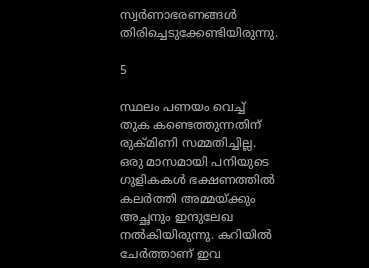സ്വര്‍ണാഭരണങ്ങള്‍ തിരിച്ചെടുക്കേണ്ടിയിരുന്നു.

5

സ്ഥലം പണയം വെച്ച് തുക കണ്ടെത്തുന്നതിന് രുക്മിണി സമ്മതിച്ചില്ല. ഒരു മാസമായി പനിയുടെ ഗുളികകള്‍ ഭക്ഷണത്തില്‍ കലര്‍ത്തി അമ്മയ്ക്കും അച്ഛനും ഇന്ദുലേഖ നല്‍കിയിരുന്നു. കറിയില്‍ ചേര്‍ത്താണ് ഇവ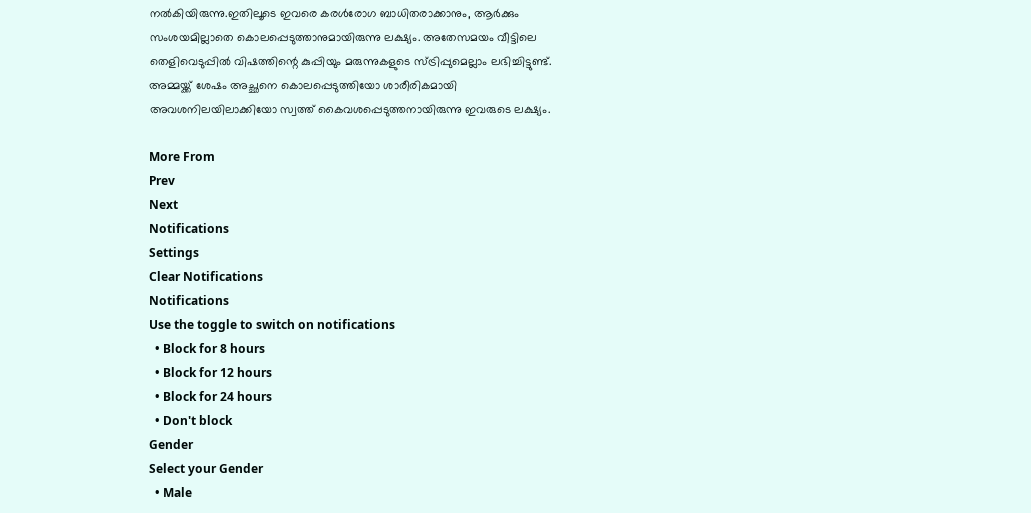നല്‍കിയിരുന്നു.ഇതിലൂടെ ഇവരെ കരള്‍രോഗ ബാധിതരാക്കാനും, ആര്‍ക്കും സംശയമില്ലാതെ കൊലപ്പെടുത്താനുമായിരുന്നു ലക്ഷ്യം. അതേസമയം വീട്ടിലെ തെളിവെടുപ്പില്‍ വിഷത്തിന്റെ കുപ്പിയും മരുന്നുകളുടെ സ്ട്രിപ്പുമെല്ലാം ലഭിച്ചിട്ടുണ്ട്. അമ്മയ്ക്ക് ശേഷം അച്ഛനെ കൊലപ്പെടുത്തിയോ ശാരീരികമായി അവശനിലയിലാക്കിയോ സ്വത്ത് കൈവശപ്പെടുത്തനായിരുന്നു ഇവരുടെ ലക്ഷ്യം.

More From
Prev
Next
Notifications
Settings
Clear Notifications
Notifications
Use the toggle to switch on notifications
  • Block for 8 hours
  • Block for 12 hours
  • Block for 24 hours
  • Don't block
Gender
Select your Gender
  • Male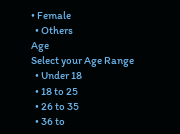• Female
  • Others
Age
Select your Age Range
  • Under 18
  • 18 to 25
  • 26 to 35
  • 36 to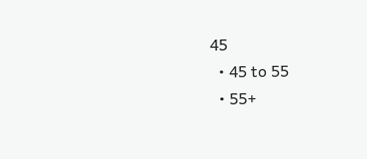45
  • 45 to 55
  • 55+